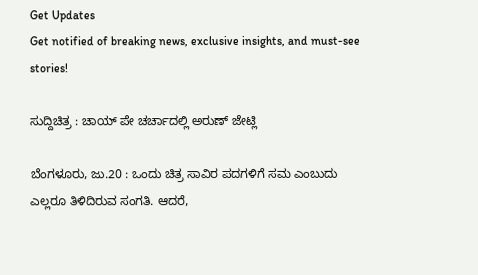Get Updates
Get notified of breaking news, exclusive insights, and must-see stories!

ಸುದ್ದಿಚಿತ್ರ : ಚಾಯ್ ಪೇ ಚರ್ಚಾದಲ್ಲಿ ಅರುಣ್ ಜೇಟ್ಲಿ

ಬೆಂಗಳೂರು, ಜು.20 : ಒಂದು ಚಿತ್ರ ಸಾವಿರ ಪದಗಳಿಗೆ ಸಮ ಎಂಬುದು ಎಲ್ಲರೂ ತಿಳಿದಿರುವ ಸಂಗತಿ. ಆದರೆ,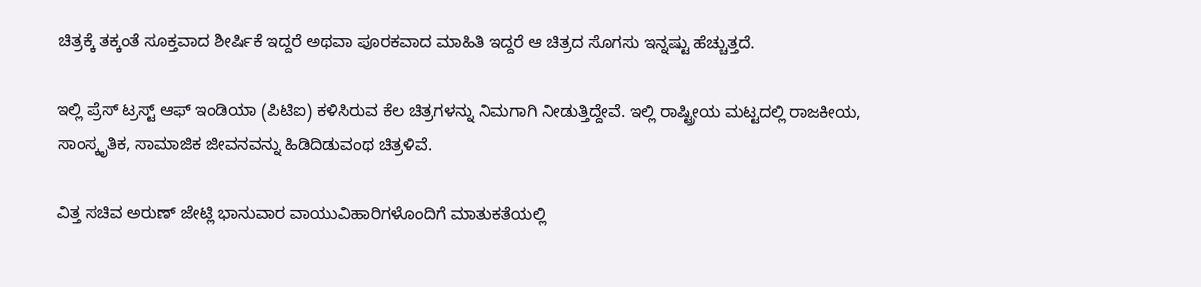ಚಿತ್ರಕ್ಕೆ ತಕ್ಕಂತೆ ಸೂಕ್ತವಾದ ಶೀರ್ಷಿಕೆ ಇದ್ದರೆ ಅಥವಾ ಪೂರಕವಾದ ಮಾಹಿತಿ ಇದ್ದರೆ ಆ ಚಿತ್ರದ ಸೊಗಸು ಇನ್ನಷ್ಟು ಹೆಚ್ಚುತ್ತದೆ.

ಇಲ್ಲಿ ಪ್ರೆಸ್ ಟ್ರಸ್ಟ್ ಆಫ್ ಇಂಡಿಯಾ (ಪಿಟಿಐ) ಕಳಿಸಿರುವ ಕೆಲ ಚಿತ್ರಗಳನ್ನು ನಿಮಗಾಗಿ ನೀಡುತ್ತಿದ್ದೇವೆ. ಇಲ್ಲಿ ರಾಷ್ಟ್ರೀಯ ಮಟ್ಟದಲ್ಲಿ ರಾಜಕೀಯ, ಸಾಂಸ್ಕೃತಿಕ, ಸಾಮಾಜಿಕ ಜೀವನವನ್ನು ಹಿಡಿದಿಡುವಂಥ ಚಿತ್ರಳಿವೆ.

ವಿತ್ತ ಸಚಿವ ಅರುಣ್ ಜೇಟ್ಲಿ ಭಾನುವಾರ ವಾಯುವಿಹಾರಿಗಳೊಂದಿಗೆ ಮಾತುಕತೆಯಲ್ಲಿ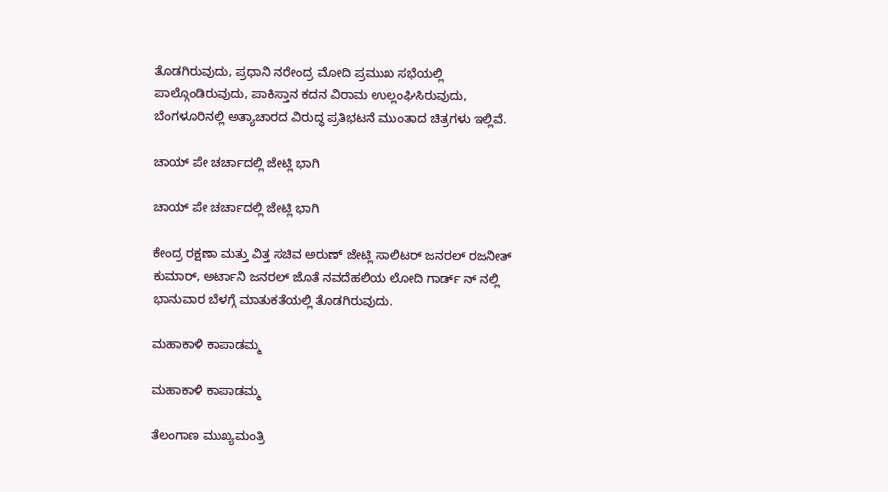ತೊಡಗಿರುವುದು, ಪ್ರಧಾನಿ ನರೇಂದ್ರ ಮೋದಿ ಪ್ರಮುಖ ಸಭೆಯಲ್ಲಿ ಪಾಲ್ಗೊಂಡಿರುವುದು, ಪಾಕಿಸ್ತಾನ ಕದನ ವಿರಾಮ ಉಲ್ಲಂಘಿಸಿರುವುದು, ಬೆಂಗಳೂರಿನಲ್ಲಿ ಅತ್ಯಾಚಾರದ ವಿರುದ್ಧ ಪ್ರತಿಭಟನೆ ಮುಂತಾದ ಚಿತ್ರಗಳು ಇಲ್ಲಿವೆ.

ಚಾಯ್ ಪೇ ಚರ್ಚಾದಲ್ಲಿ ಜೇಟ್ಲಿ ಭಾಗಿ

ಚಾಯ್ ಪೇ ಚರ್ಚಾದಲ್ಲಿ ಜೇಟ್ಲಿ ಭಾಗಿ

ಕೇಂದ್ರ ರಕ್ಷಣಾ ಮತ್ತು ವಿತ್ತ ಸಚಿವ ಅರುಣ್ ಜೇಟ್ಲಿ ಸಾಲಿಟರ್ ಜನರಲ್ ರಜನೀತ್ ಕುಮಾರ್, ಅರ್ಟಾನಿ ಜನರಲ್ ಜೊತೆ ನವದೆಹಲಿಯ ಲೋದಿ ಗಾರ್ಡ್ ನ್ ನಲ್ಲಿ ಭಾನುವಾರ ಬೆಳಗ್ಗೆ ಮಾತುಕತೆಯಲ್ಲಿ ತೊಡಗಿರುವುದು.

ಮಹಾಕಾಳಿ ಕಾಪಾಡಮ್ಮ

ಮಹಾಕಾಳಿ ಕಾಪಾಡಮ್ಮ

ತೆಲಂಗಾಣ ಮುಖ್ಯಮಂತ್ರಿ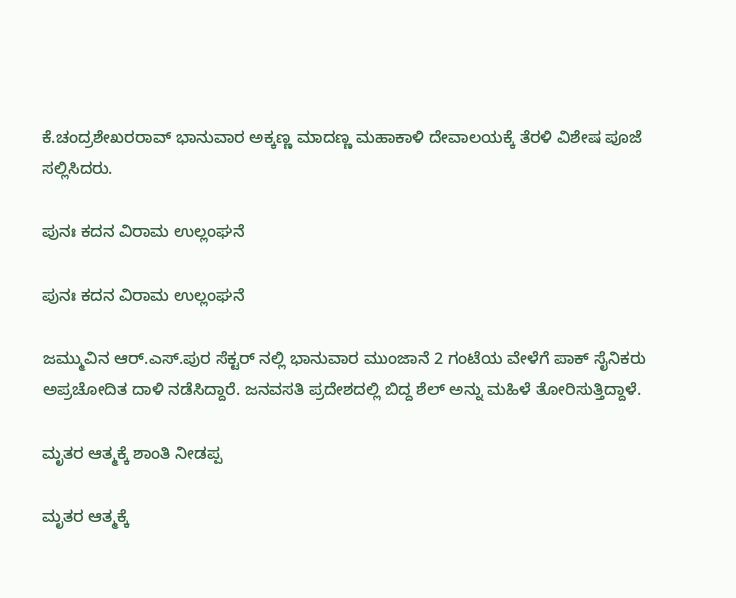ಕೆ.ಚಂದ್ರಶೇಖರರಾವ್ ಭಾನುವಾರ ಅಕ್ಕಣ್ಣ ಮಾದಣ್ಣ ಮಹಾಕಾಳಿ ದೇವಾಲಯಕ್ಕೆ ತೆರಳಿ ವಿಶೇಷ ಪೂಜೆ ಸಲ್ಲಿಸಿದರು.

ಪುನಃ ಕದನ ವಿರಾಮ ಉಲ್ಲಂಘನೆ

ಪುನಃ ಕದನ ವಿರಾಮ ಉಲ್ಲಂಘನೆ

ಜಮ್ಮುವಿನ ಆರ್‌.ಎಸ್‌.ಪುರ ಸೆಕ್ಟರ್‌ ನಲ್ಲಿ ಭಾನುವಾರ ಮುಂಜಾನೆ 2 ಗಂಟೆಯ ವೇಳೆಗೆ ಪಾಕ್‌ ಸೈನಿಕರು ಅಪ್ರಚೋದಿತ ದಾಳಿ ನಡೆಸಿದ್ದಾರೆ. ಜನವಸತಿ ಪ್ರದೇಶದಲ್ಲಿ ಬಿದ್ದ ಶೆಲ್ ಅನ್ನು ಮಹಿಳೆ ತೋರಿಸುತ್ತಿದ್ದಾಳೆ.

ಮೃತರ ಆತ್ಮಕ್ಕೆ ಶಾಂತಿ ನೀಡಪ್ಪ

ಮೃತರ ಆತ್ಮಕ್ಕೆ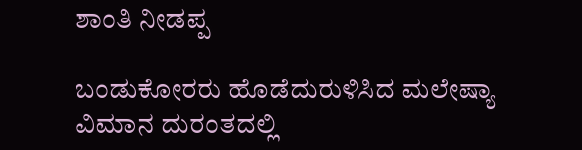ಶಾಂತಿ ನೀಡಪ್ಪ

ಬಂಡುಕೋರರು ಹೊಡೆದುರುಳಿಸಿದ ಮಲೇಷ್ಯಾ ವಿಮಾನ ದುರಂತದಲ್ಲಿ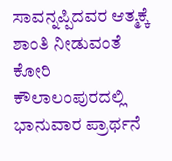ಸಾವನ್ನಪ್ಪಿದವರ ಆತ್ಮಕ್ಕೆ ಶಾಂತಿ ನೀಡುವಂತೆ ಕೋರಿ ಕೌಲಾಲಂಪುರದಲ್ಲಿ ಭಾನುವಾರ ಪ್ರಾರ್ಥನೆ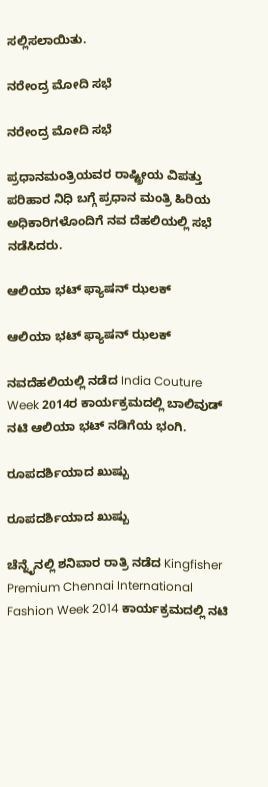ಸಲ್ಲಿಸಲಾಯಿತು.

ನರೇಂದ್ರ ಮೋದಿ ಸಭೆ

ನರೇಂದ್ರ ಮೋದಿ ಸಭೆ

ಪ್ರಧಾನಮಂತ್ರಿಯವರ ರಾಷ್ಟ್ರೀಯ ವಿಪತ್ತು ಪರಿಹಾರ ನಿಧಿ ಬಗ್ಗೆ ಪ್ರಧಾನ ಮಂತ್ರಿ ಹಿರಿಯ ಅಧಿಕಾರಿಗಳೊಂದಿಗೆ ನವ ದೆಹಲಿಯಲ್ಲಿ ಸಭೆ ನಡೆಸಿದರು.

ಆಲಿಯಾ ಭಟ್ ಫ್ಯಾಷನ್ ಝಲಕ್

ಆಲಿಯಾ ಭಟ್ ಫ್ಯಾಷನ್ ಝಲಕ್

ನವದೆಹಲಿಯಲ್ಲಿ ನಡೆದ India Couture Week 2014ರ ಕಾರ್ಯಕ್ರಮದಲ್ಲಿ ಬಾಲಿವುಡ್ ನಟಿ ಆಲಿಯಾ ಭಟ್ ನಡಿಗೆಯ ಭಂಗಿ.

ರೂಪದರ್ಶಿಯಾದ ಖುಷ್ಬು

ರೂಪದರ್ಶಿಯಾದ ಖುಷ್ಬು

ಚೆನ್ನೈನಲ್ಲಿ ಶನಿವಾರ ರಾತ್ರಿ ನಡೆದ Kingfisher Premium Chennai International Fashion Week 2014 ಕಾರ್ಯಕ್ರಮದಲ್ಲಿ ನಟಿ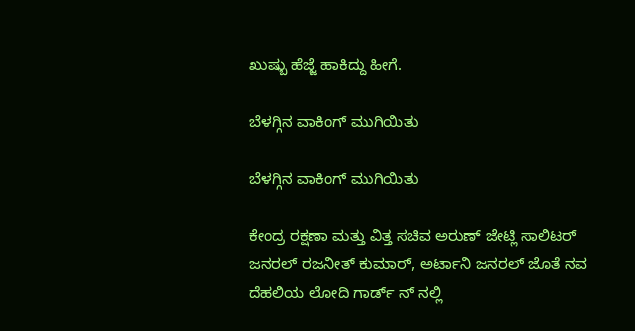ಖುಷ್ಬು ಹೆಜ್ಜೆ ಹಾಕಿದ್ದು ಹೀಗೆ.

ಬೆಳಗ್ಗಿನ ವಾಕಿಂಗ್ ಮುಗಿಯಿತು

ಬೆಳಗ್ಗಿನ ವಾಕಿಂಗ್ ಮುಗಿಯಿತು

ಕೇಂದ್ರ ರಕ್ಷಣಾ ಮತ್ತು ವಿತ್ತ ಸಚಿವ ಅರುಣ್ ಜೇಟ್ಲಿ ಸಾಲಿಟರ್ ಜನರಲ್ ರಜನೀತ್ ಕುಮಾರ್, ಅರ್ಟಾನಿ ಜನರಲ್ ಜೊತೆ ನವ ದೆಹಲಿಯ ಲೋದಿ ಗಾರ್ಡ್ ನ್ ನಲ್ಲಿ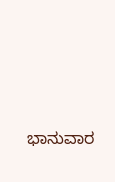ಭಾನುವಾರ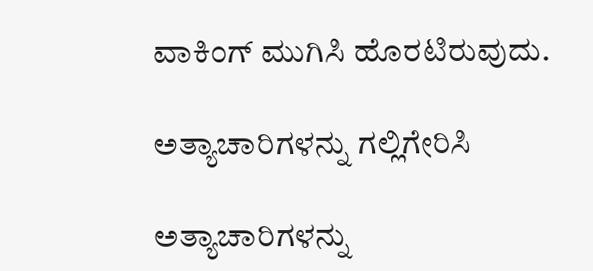ವಾಕಿಂಗ್ ಮುಗಿಸಿ ಹೊರಟಿರುವುದು.

ಅತ್ಯಾಚಾರಿಗಳನ್ನು ಗಲ್ಲಿಗೇರಿಸಿ

ಅತ್ಯಾಚಾರಿಗಳನ್ನು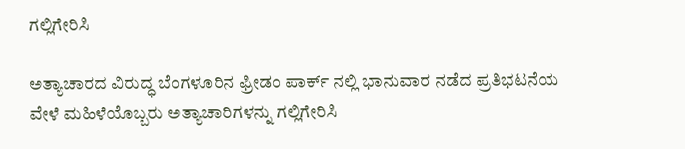ಗಲ್ಲಿಗೇರಿಸಿ

ಅತ್ಯಾಚಾರದ ವಿರುದ್ಧ ಬೆಂಗಳೂರಿನ ಫ್ರೀಡಂ ಪಾರ್ಕ್ ನಲ್ಲಿ ಭಾನುವಾರ ನಡೆದ ಪ್ರತಿಭಟನೆಯ ವೇಳೆ ಮಹಿಳೆಯೊಬ್ಬರು ಅತ್ಯಾಚಾರಿಗಳನ್ನು ಗಲ್ಲಿಗೇರಿಸಿ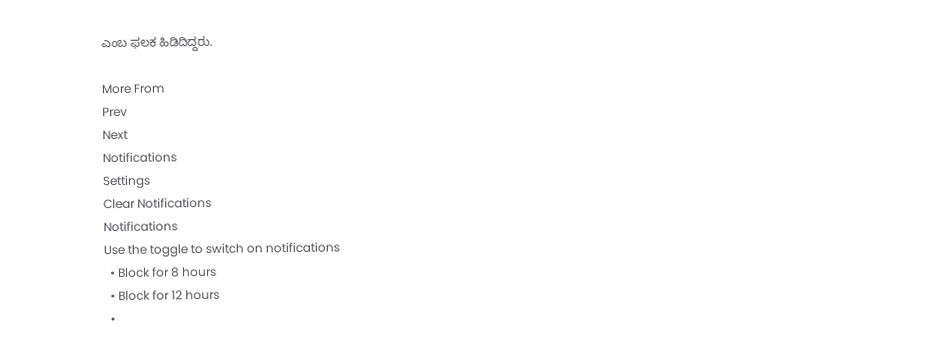ಎಂಬ ಫಲಕ ಹಿಡಿದಿದ್ದರು.

More From
Prev
Next
Notifications
Settings
Clear Notifications
Notifications
Use the toggle to switch on notifications
  • Block for 8 hours
  • Block for 12 hours
  •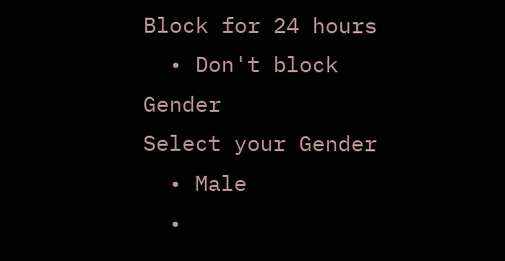Block for 24 hours
  • Don't block
Gender
Select your Gender
  • Male
  •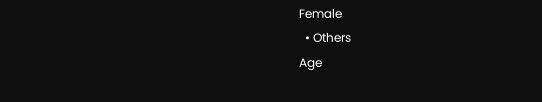Female
  • Others
Age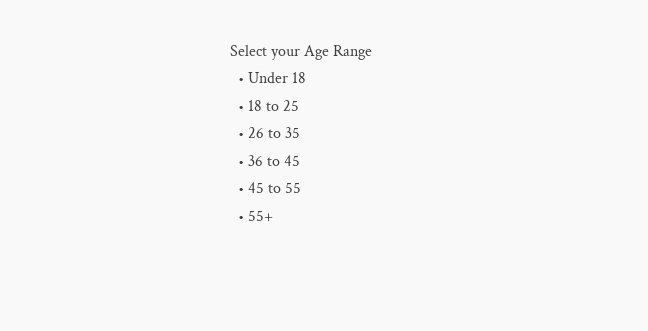Select your Age Range
  • Under 18
  • 18 to 25
  • 26 to 35
  • 36 to 45
  • 45 to 55
  • 55+